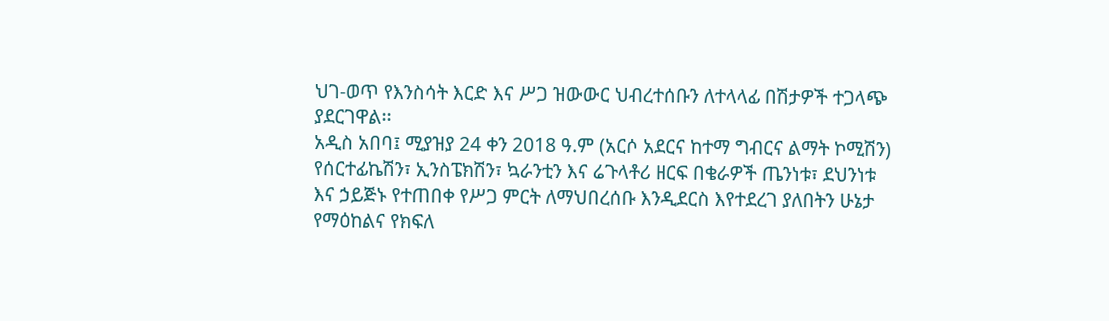ህገ-ወጥ የእንስሳት እርድ እና ሥጋ ዝውውር ህብረተሰቡን ለተላላፊ በሽታዎች ተጋላጭ ያደርገዋል፡፡
አዲስ አበባ፤ ሚያዝያ 24 ቀን 2018 ዓ.ም (አርሶ አደርና ከተማ ግብርና ልማት ኮሚሽን)
የሰርተፊኬሽን፣ ኢንስፔክሽን፣ ኳራንቲን እና ሬጉላቶሪ ዘርፍ በቄራዎች ጤንነቱ፣ ደህንነቱ እና ኃይጅኑ የተጠበቀ የሥጋ ምርት ለማህበረሰቡ እንዲደርስ እየተደረገ ያለበትን ሁኔታ የማዕከልና የክፍለ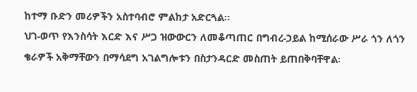ከተማ ቡድን መሪዎችን አስተባብሮ ምልከታ አድርጓል፡፡
ህገ-ወጥ የእንስሳት እርድ እና ሥጋ ዝውውርን ለመቆጣጠር በግብረ-ኃይል ከሚሰራው ሥራ ጎን ለጎን ቄራዎች አቅማቸውን በማሳደግ አገልግሎቱን በስታንዳርድ መስጠት ይጠበቅባቸዋል፡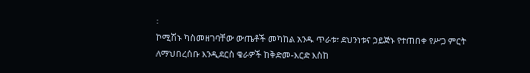፡
ኮሚሽኑ ካስመዘገባቸው ውጤቶች መካከል አንዱ ጥራቱ፣ ደህንነቱና ኃይጅኑ የተጠበቀ የሥጋ ምርት ለማህበረሰቡ እንዲደርስ ቄራዎች ከቅድመ-እርድ እስከ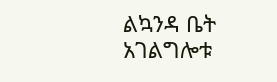ልኳንዳ ቤት አገልግሎቱ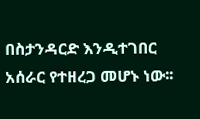በስታንዳርድ እንዲተገበር አሰራር የተዘረጋ መሆኑ ነው፡፡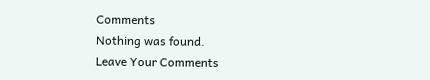Comments
Nothing was found.
Leave Your Comments